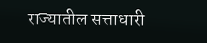राज्यातील सत्ताधारी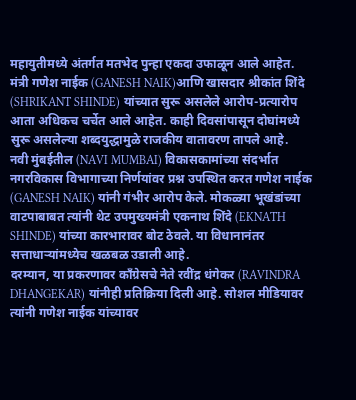महायुतीमध्ये अंतर्गत मतभेद पुन्हा एकदा उफाळून आले आहेत. मंत्री गणेश नाईक (GANESH NAIK)आणि खासदार श्रीकांत शिंदे (SHRIKANT SHINDE) यांच्यात सुरू असलेले आरोप-प्रत्यारोप आता अधिकच चर्चेत आले आहेत. काही दिवसांपासून दोघांमध्ये सुरू असलेल्या शब्दयुद्धामुळे राजकीय वातावरण तापले आहे.
नवी मुंबईतील (NAVI MUMBAI) विकासकामांच्या संदर्भात नगरविकास विभागाच्या निर्णयांवर प्रश्न उपस्थित करत गणेश नाईक (GANESH NAIK) यांनी गंभीर आरोप केले. मोकळ्या भूखंडांच्या वाटपाबाबत त्यांनी थेट उपमुख्यमंत्री एकनाथ शिंदे (EKNATH SHINDE) यांच्या कारभारावर बोट ठेवले. या विधानानंतर सत्ताधाऱ्यांमध्येच खळबळ उडाली आहे.
दरम्यान, या प्रकरणावर काँग्रेसचे नेते रवींद्र धंगेकर (RAVINDRA DHANGEKAR) यांनीही प्रतिक्रिया दिली आहे. सोशल मीडियावर त्यांनी गणेश नाईक यांच्यावर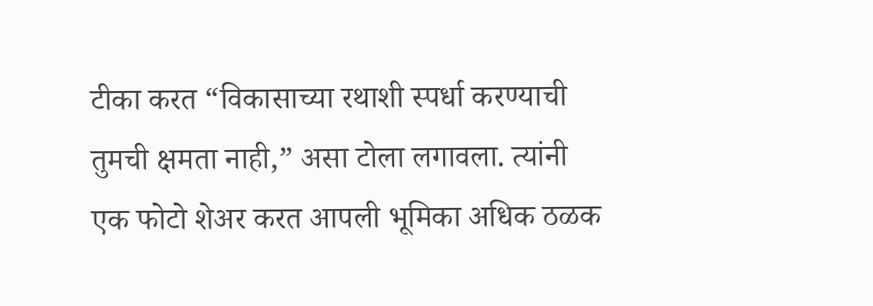टीका करत “विकासाच्या रथाशी स्पर्धा करण्याची तुमची क्षमता नाही,” असा टोला लगावला. त्यांनी एक फोटो शेअर करत आपली भूमिका अधिक ठळक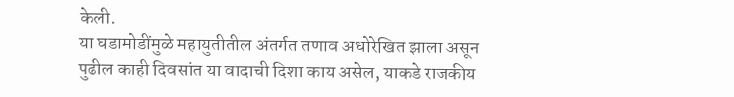केली.
या घडामोडींमुळे महायुतीतील अंतर्गत तणाव अधोरेखित झाला असून पुढील काही दिवसांत या वादाची दिशा काय असेल, याकडे राजकीय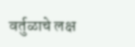वर्तुळाचे लक्ष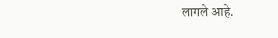लागले आहे.